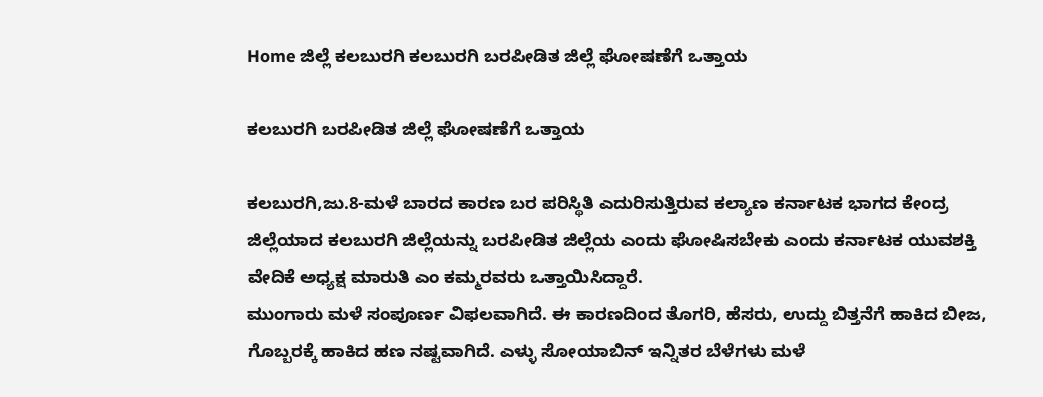Home ಜಿಲ್ಲೆ ಕಲಬುರಗಿ ಕಲಬುರಗಿ ಬರಪೀಡಿತ ಜಿಲ್ಲೆ ಘೋಷಣೆಗೆ ಒತ್ತಾಯ

ಕಲಬುರಗಿ ಬರಪೀಡಿತ ಜಿಲ್ಲೆ ಘೋಷಣೆಗೆ ಒತ್ತಾಯ

ಕಲಬುರಗಿ,ಜು.8-ಮಳೆ ಬಾರದ ಕಾರಣ ಬರ ಪರಿಸ್ಥಿತಿ ಎದುರಿಸುತ್ತಿರುವ ಕಲ್ಯಾಣ ಕರ್ನಾಟಕ ಭಾಗದ ಕೇಂದ್ರ ಜಿಲ್ಲೆಯಾದ ಕಲಬುರಗಿ ಜಿಲ್ಲೆಯನ್ನು ಬರಪೀಡಿತ ಜಿಲ್ಲೆಯ ಎಂದು ಘೋಷಿಸಬೇಕು ಎಂದು ಕರ್ನಾಟಕ ಯುವಶಕ್ತಿ ವೇದಿಕೆ ಅಧ್ಯಕ್ಷ ಮಾರುತಿ ಎಂ ಕಮ್ಮರವರು ಒತ್ತಾಯಿಸಿದ್ದಾರೆ.
ಮುಂಗಾರು ಮಳೆ ಸಂಪೂರ್ಣ ವಿಫಲವಾಗಿದೆ. ಈ ಕಾರಣದಿಂದ ತೊಗರಿ, ಹೆಸರು, ಉದ್ದು ಬಿತ್ತನೆಗೆ ಹಾಕಿದ ಬೀಜ, ಗೊಬ್ಬರಕ್ಕೆ ಹಾಕಿದ ಹಣ ನಷ್ಟವಾಗಿದೆ. ಎಳ್ಳು ಸೋಯಾಬಿನ್ ಇನ್ನಿತರ ಬೆಳೆಗಳು ಮಳೆ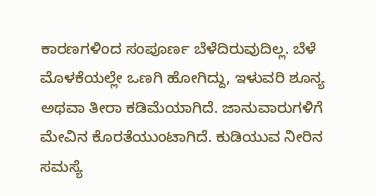ಕಾರಣಗಳಿಂದ ಸಂಪೂರ್ಣ ಬೆಳೆದಿರುವುದಿಲ್ಲ. ಬೆಳೆ ಮೊಳಕೆಯಲ್ಲೇ ಒಣಗಿ ಹೋಗಿದ್ದು, ಇಳುವರಿ ಶೂನ್ಯ ಅಥವಾ ತೀರಾ ಕಡಿಮೆಯಾಗಿದೆ. ಜಾನುವಾರುಗಳಿಗೆ ಮೇವಿನ ಕೊರತೆಯುಂಟಾಗಿದೆ. ಕುಡಿಯುವ ನೀರಿನ ಸಮಸ್ಯೆ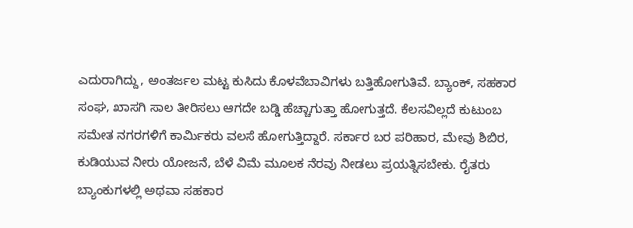ಎದುರಾಗಿದ್ದು, ಅಂತರ್ಜಲ ಮಟ್ಟ ಕುಸಿದು ಕೊಳವೆಬಾವಿಗಳು ಬತ್ತಿಹೋಗುತಿವೆ. ಬ್ಯಾಂಕ್, ಸಹಕಾರ ಸಂಘ, ಖಾಸಗಿ ಸಾಲ ತೀರಿಸಲು ಆಗದೇ ಬಡ್ಡಿ ಹೆಚ್ಚಾಗುತ್ತಾ ಹೋಗುತ್ತದೆ. ಕೆಲಸವಿಲ್ಲದೆ ಕುಟುಂಬ ಸಮೇತ ನಗರಗಳಿಗೆ ಕಾರ್ಮಿಕರು ವಲಸೆ ಹೋಗುತ್ತಿದ್ದಾರೆ. ಸರ್ಕಾರ ಬರ ಪರಿಹಾರ, ಮೇವು ಶಿಬಿರ, ಕುಡಿಯುವ ನೀರು ಯೋಜನೆ, ಬೆಳೆ ವಿಮೆ ಮೂಲಕ ನೆರವು ನೀಡಲು ಪ್ರಯತ್ನಿಸಬೇಕು. ರೈತರು ಬ್ಯಾಂಕುಗಳಲ್ಲಿ ಅಥವಾ ಸಹಕಾರ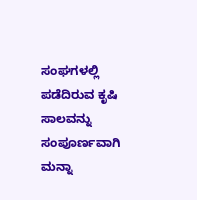ಸಂಘಗಳಲ್ಲಿ ಪಡೆದಿರುವ ಕೃಷಿ ಸಾಲವನ್ನು ಸಂಪೂರ್ಣವಾಗಿ ಮನ್ನಾ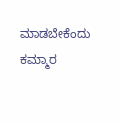ಮಾಡಬೇಕೆಂದು ಕಮ್ಮಾರ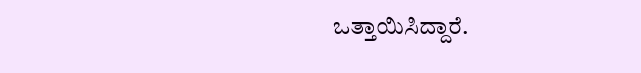ಒತ್ತಾಯಿಸಿದ್ದಾರೆ.